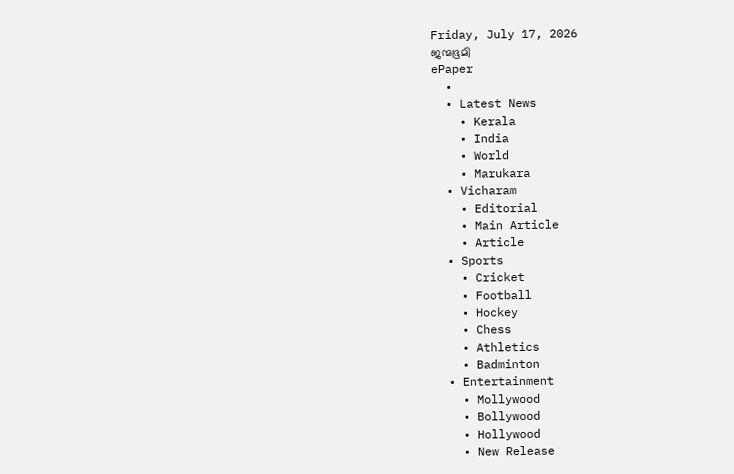Friday, July 17, 2026
ജന്മഭൂമി
ePaper
  •
  • Latest News
    • Kerala
    • India
    • World
    • Marukara
  • Vicharam
    • Editorial
    • Main Article
    • Article
  • Sports
    • Cricket
    • Football
    • Hockey
    • Chess
    • Athletics
    • Badminton
  • Entertainment
    • Mollywood
    • Bollywood
    • Hollywood
    • New Release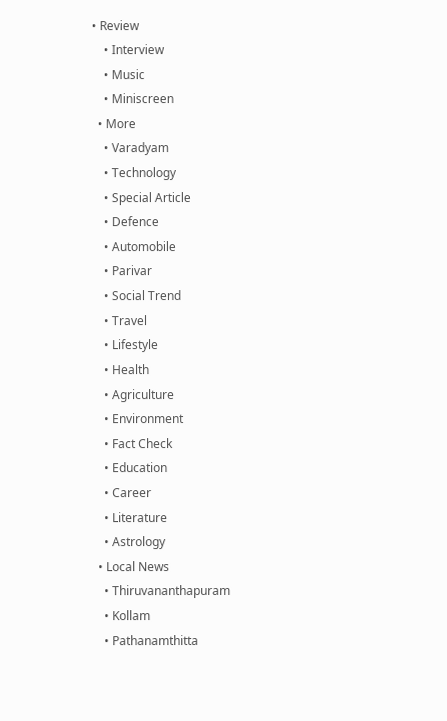• Review
    • Interview
    • Music
    • Miniscreen
  • More
    • Varadyam
    • Technology
    • Special Article
    • Defence
    • Automobile
    • Parivar
    • Social Trend
    • Travel
    • Lifestyle
    • Health
    • Agriculture
    • Environment
    • Fact Check
    • Education
    • Career
    • Literature
    • Astrology
  • Local News
    • Thiruvananthapuram
    • Kollam
    • Pathanamthitta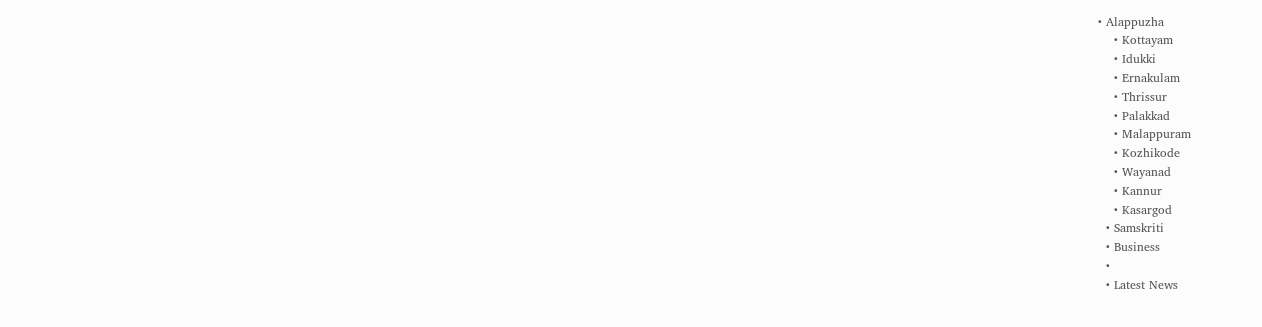• Alappuzha
    • Kottayam
    • Idukki
    • Ernakulam
    • Thrissur
    • Palakkad
    • Malappuram
    • Kozhikode
    • Wayanad
    • Kannur
    • Kasargod
  • Samskriti
  • Business
  •
  • Latest News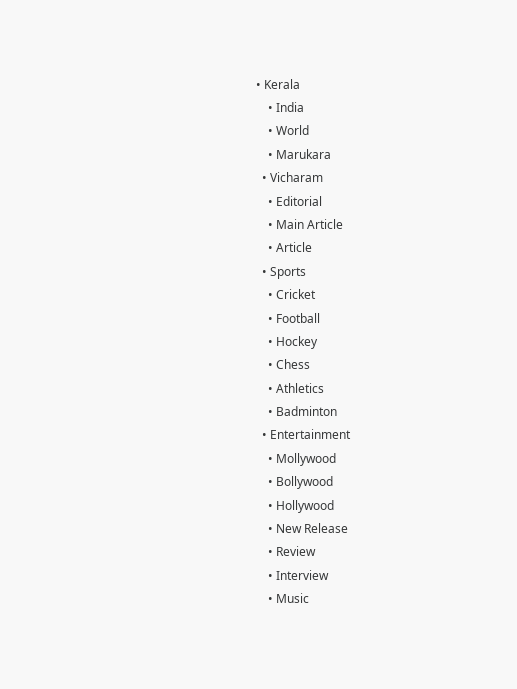• Kerala
    • India
    • World
    • Marukara
  • Vicharam
    • Editorial
    • Main Article
    • Article
  • Sports
    • Cricket
    • Football
    • Hockey
    • Chess
    • Athletics
    • Badminton
  • Entertainment
    • Mollywood
    • Bollywood
    • Hollywood
    • New Release
    • Review
    • Interview
    • Music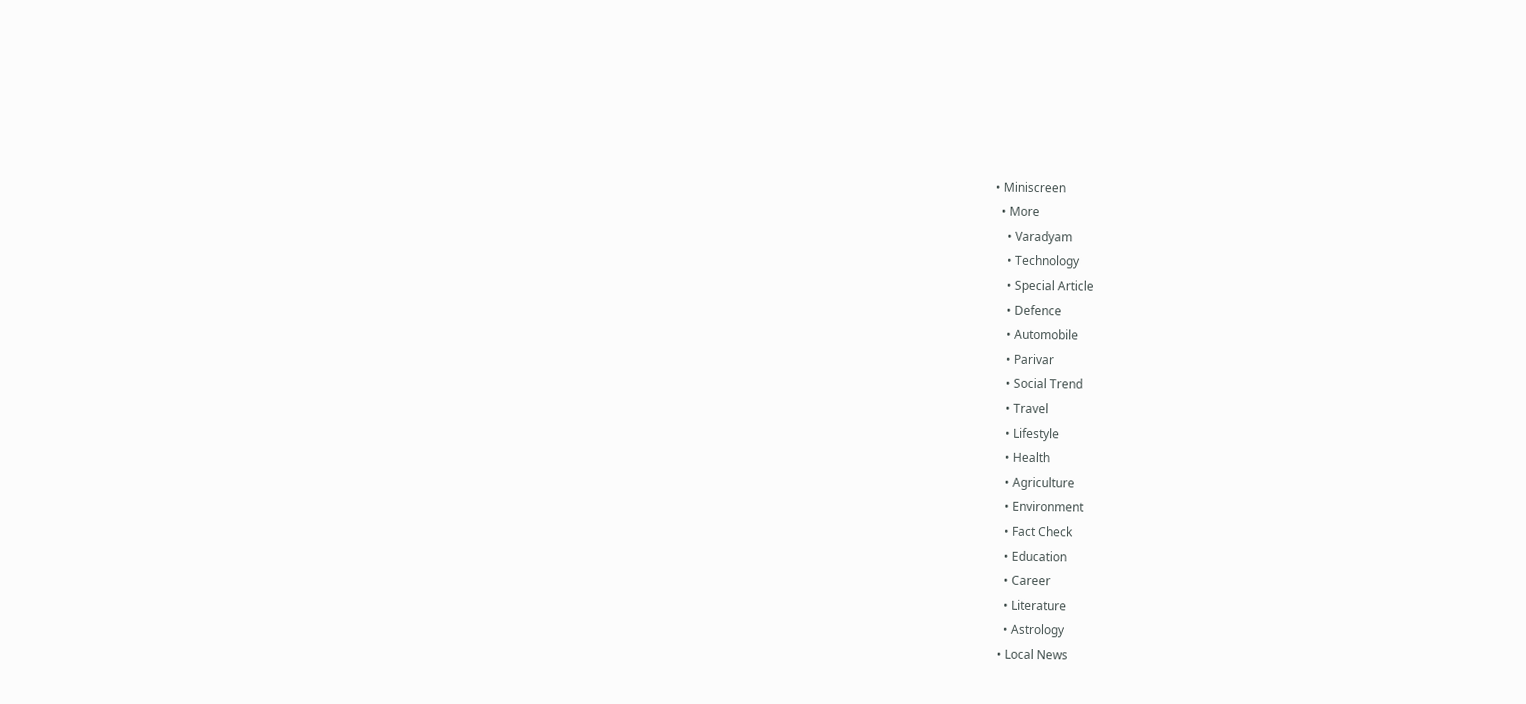• Miniscreen
  • More
    • Varadyam
    • Technology
    • Special Article
    • Defence
    • Automobile
    • Parivar
    • Social Trend
    • Travel
    • Lifestyle
    • Health
    • Agriculture
    • Environment
    • Fact Check
    • Education
    • Career
    • Literature
    • Astrology
  • Local News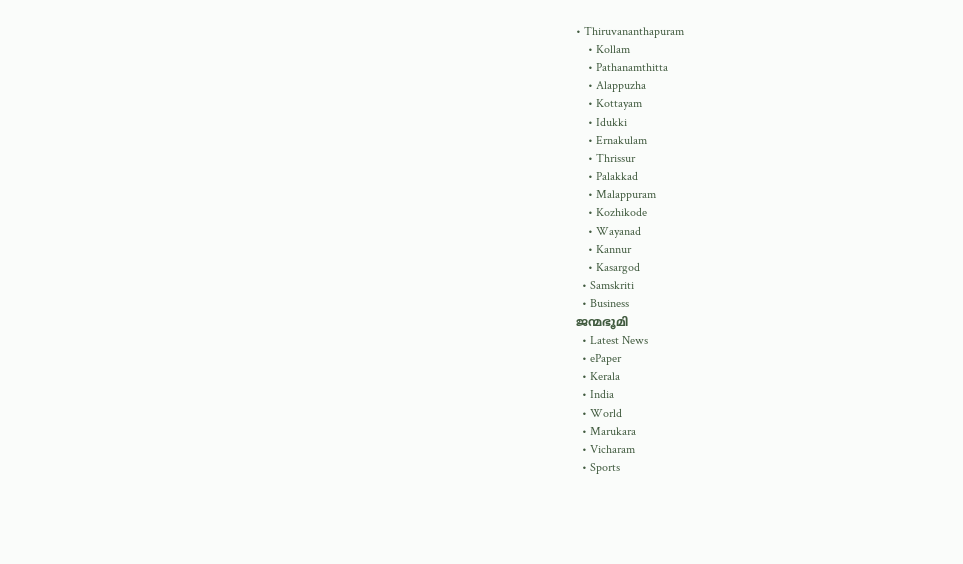• Thiruvananthapuram
    • Kollam
    • Pathanamthitta
    • Alappuzha
    • Kottayam
    • Idukki
    • Ernakulam
    • Thrissur
    • Palakkad
    • Malappuram
    • Kozhikode
    • Wayanad
    • Kannur
    • Kasargod
  • Samskriti
  • Business
ജന്മഭൂമി
  • Latest News
  • ePaper
  • Kerala
  • India
  • World
  • Marukara
  • Vicharam
  • Sports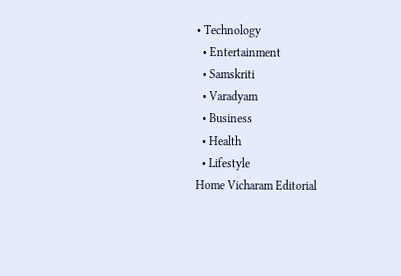• Technology
  • Entertainment
  • Samskriti
  • Varadyam
  • Business
  • Health
  • Lifestyle
Home Vicharam Editorial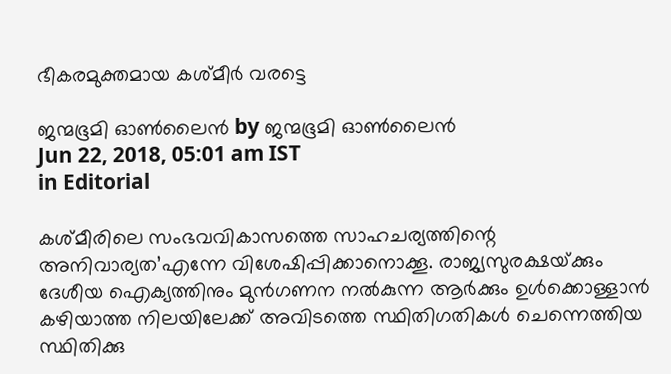ഭീകരമുക്തമായ കശ്മീര്‍ വരട്ടെ

ജന്മഭൂമി ഓണ്‍ലൈന്‍ by ജന്മഭൂമി ഓണ്‍ലൈന്‍
Jun 22, 2018, 05:01 am IST
in Editorial

കശ്മീരിലെ സംഭവവികാസത്തെ സാഹചര്യത്തിന്റെ അനിവാര്യത’എന്നേ വിശേഷിപ്പിക്കാനൊക്കൂ. രാജ്യസുരക്ഷയ്‌ക്കും ദേശീയ ഐക്യത്തിനും മുന്‍ഗണന നല്‍കുന്ന ആര്‍ക്കും ഉള്‍ക്കൊള്ളാന്‍ കഴിയാത്ത നിലയിലേക്ക് അവിടത്തെ സ്ഥിതിഗതികള്‍ ചെന്നെത്തിയ സ്ഥിതിക്കു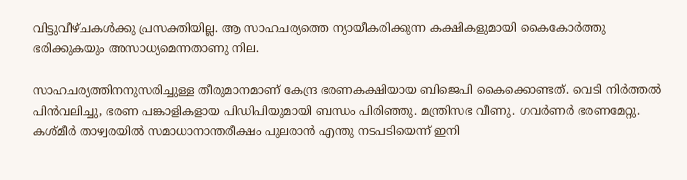വിട്ടുവീഴ്ചകള്‍ക്കു പ്രസക്തിയില്ല. ആ സാഹചര്യത്തെ ന്യായീകരിക്കുന്ന കക്ഷികളുമായി കൈകോര്‍ത്തു ഭരിക്കുകയും അസാധ്യമെന്നതാണു നില.

സാഹചര്യത്തിനനുസരിച്ചുള്ള തീരുമാനമാണ് കേന്ദ്ര ഭരണകക്ഷിയായ ബിജെപി കൈക്കൊണ്ടത്. വെടി നിര്‍ത്തല്‍ പിന്‍വലിച്ചു, ഭരണ പങ്കാളികളായ പിഡിപിയുമായി ബന്ധം പിരിഞ്ഞു. മന്ത്രിസഭ വീണു. ഗവര്‍ണര്‍ ഭരണമേറ്റു. കശ്മീര്‍ താഴ്വരയില്‍ സമാധാനാന്തരീക്ഷം പുലരാന്‍ എന്തു നടപടിയെന്ന് ഇനി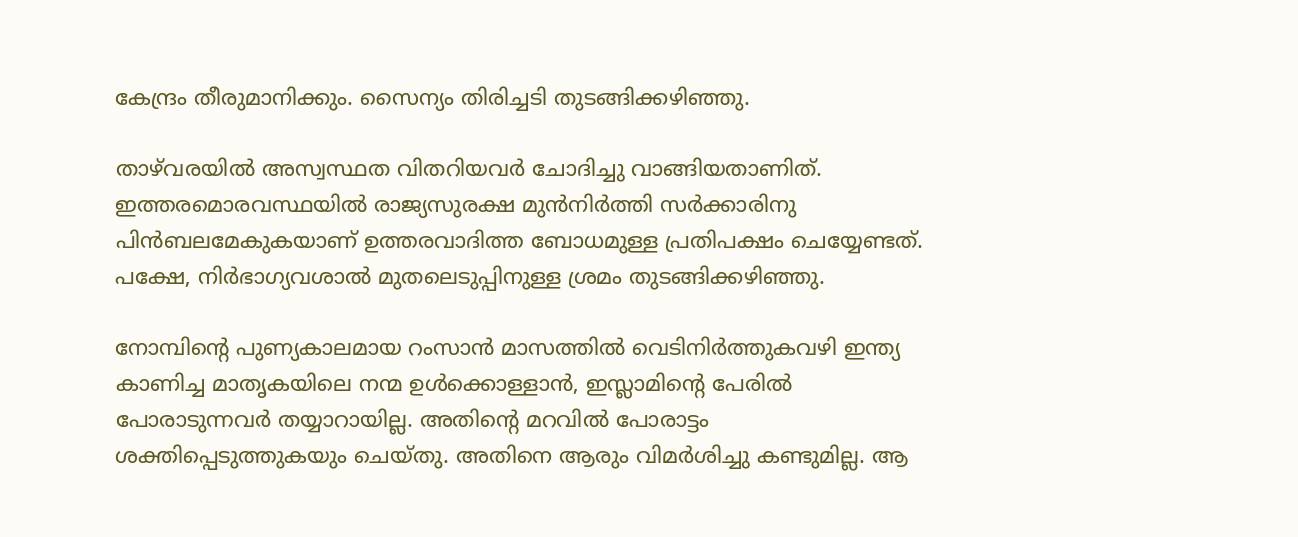കേന്ദ്രം തീരുമാനിക്കും. സൈന്യം തിരിച്ചടി തുടങ്ങിക്കഴിഞ്ഞു.

താഴ്‌വരയില്‍ അസ്വസ്ഥത വിതറിയവര്‍ ചോദിച്ചു വാങ്ങിയതാണിത്. ഇത്തരമൊരവസ്ഥയില്‍ രാജ്യസുരക്ഷ മുന്‍നിര്‍ത്തി സര്‍ക്കാരിനു പിന്‍ബലമേകുകയാണ് ഉത്തരവാദിത്ത ബോധമുള്ള പ്രതിപക്ഷം ചെയ്യേണ്ടത്. പക്ഷേ, നിര്‍ഭാഗ്യവശാല്‍ മുതലെടുപ്പിനുള്ള ശ്രമം തുടങ്ങിക്കഴിഞ്ഞു.

നോമ്പിന്റെ പുണ്യകാലമായ റംസാന്‍ മാസത്തില്‍ വെടിനിര്‍ത്തുകവഴി ഇന്ത്യ കാണിച്ച മാതൃകയിലെ നന്മ ഉള്‍ക്കൊള്ളാന്‍, ഇസ്ലാമിന്റെ പേരില്‍ പോരാടുന്നവര്‍ തയ്യാറായില്ല. അതിന്റെ മറവില്‍ പോരാട്ടം ശക്തിപ്പെടുത്തുകയും ചെയ്തു. അതിനെ ആരും വിമര്‍ശിച്ചു കണ്ടുമില്ല. ആ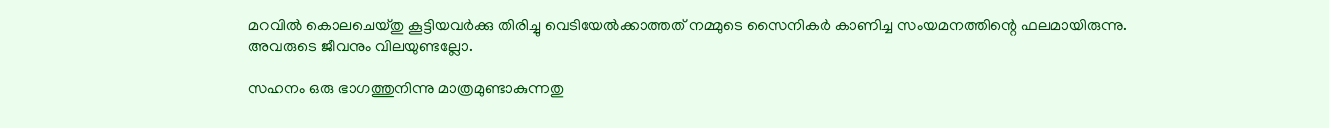മറവില്‍ കൊലചെയ്തു കൂട്ടിയവര്‍ക്കു തിരിച്ചു വെടിയേല്‍ക്കാത്തത് നമ്മുടെ സൈനികര്‍ കാണിച്ച സംയമനത്തിന്റെ ഫലമായിരുന്നു. അവരുടെ ജീവനും വിലയുണ്ടല്ലോ.

സഹനം ഒരു ഭാഗത്തുനിന്നു മാത്രമുണ്ടാകുന്നതു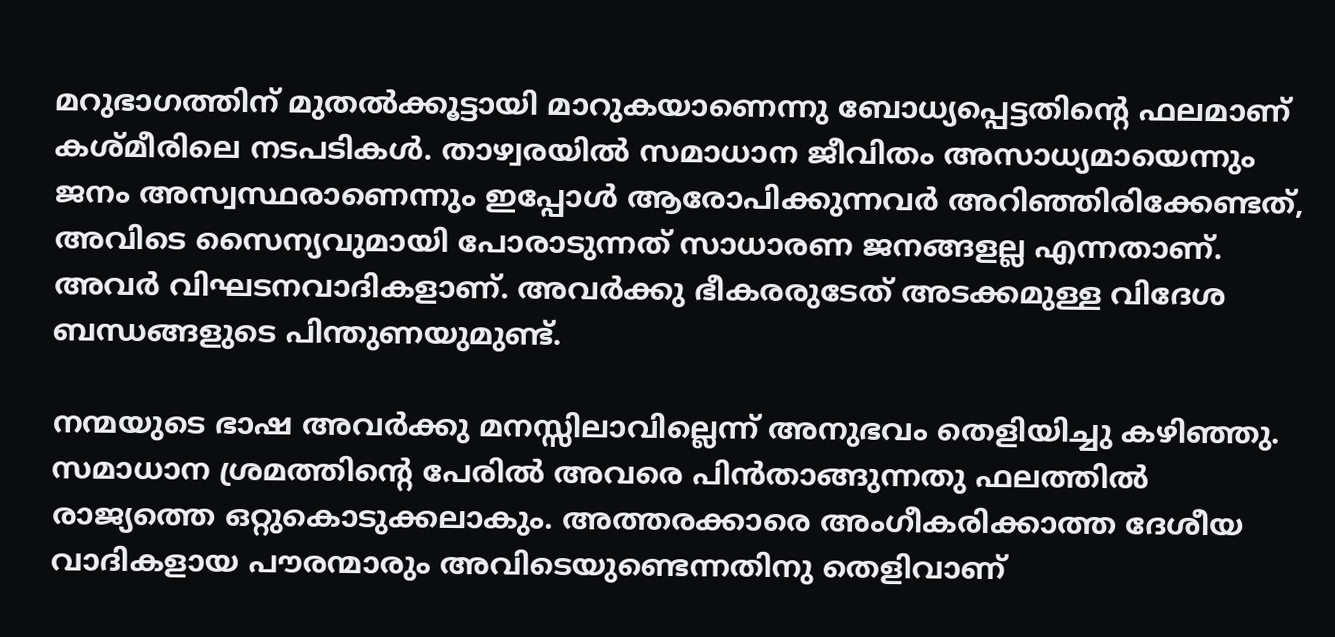മറുഭാഗത്തിന് മുതല്‍ക്കൂട്ടായി മാറുകയാണെന്നു ബോധ്യപ്പെട്ടതിന്റെ ഫലമാണ് കശ്മീരിലെ നടപടികള്‍. താഴ്വരയില്‍ സമാധാന ജീവിതം അസാധ്യമായെന്നും ജനം അസ്വസ്ഥരാണെന്നും ഇപ്പോള്‍ ആരോപിക്കുന്നവര്‍ അറിഞ്ഞിരിക്കേണ്ടത്, അവിടെ സൈന്യവുമായി പോരാടുന്നത് സാധാരണ ജനങ്ങളല്ല എന്നതാണ്. അവര്‍ വിഘടനവാദികളാണ്. അവര്‍ക്കു ഭീകരരുടേത് അടക്കമുള്ള വിദേശ ബന്ധങ്ങളുടെ പിന്തുണയുമുണ്ട്.

നന്മയുടെ ഭാഷ അവര്‍ക്കു മനസ്സിലാവില്ലെന്ന് അനുഭവം തെളിയിച്ചു കഴിഞ്ഞു. സമാധാന ശ്രമത്തിന്റെ പേരില്‍ അവരെ പിന്‍താങ്ങുന്നതു ഫലത്തില്‍ രാജ്യത്തെ ഒറ്റുകൊടുക്കലാകും. അത്തരക്കാരെ അംഗീകരിക്കാത്ത ദേശീയ വാദികളായ പൗരന്മാരും അവിടെയുണ്ടെന്നതിനു തെളിവാണ്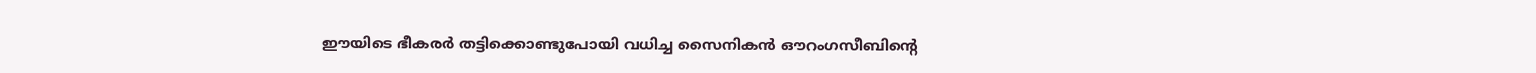ഈയിടെ ഭീകരര്‍ തട്ടിക്കൊണ്ടുപോയി വധിച്ച സൈനികന്‍ ഔറംഗസീബിന്റെ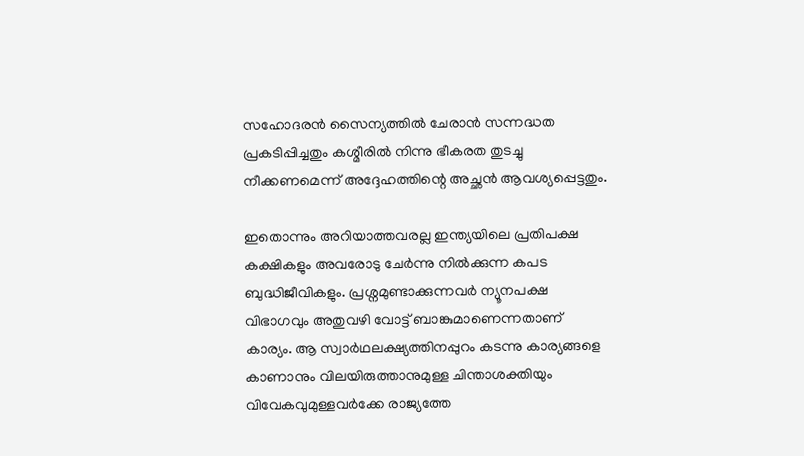സഹോദരന്‍ സൈന്യത്തില്‍ ചേരാന്‍ സന്നദ്ധത പ്രകടിപ്പിച്ചതും കശ്മീരില്‍ നിന്നു ഭീകരത തുടച്ചു നീക്കണമെന്ന് അദ്ദേഹത്തിന്റെ അച്ഛന്‍ ആവശ്യപ്പെട്ടതും.

ഇതൊന്നും അറിയാത്തവരല്ല ഇന്ത്യയിലെ പ്രതിപക്ഷ കക്ഷികളും അവരോടു ചേര്‍ന്നു നില്‍ക്കുന്ന കപട ബുദ്ധിജീവികളും. പ്രശ്നമുണ്ടാക്കുന്നവര്‍ ന്യൂനപക്ഷ വിഭാഗവും അതുവഴി വോട്ട് ബാങ്കുമാണെന്നതാണ് കാര്യം. ആ സ്വാര്‍ഥലക്ഷ്യത്തിനപ്പുറം കടന്നു കാര്യങ്ങളെ കാണാനും വിലയിരുത്താനുമുള്ള ചിന്താശക്തിയും വിവേകവുമുള്ളവര്‍ക്കേ രാജ്യത്തേ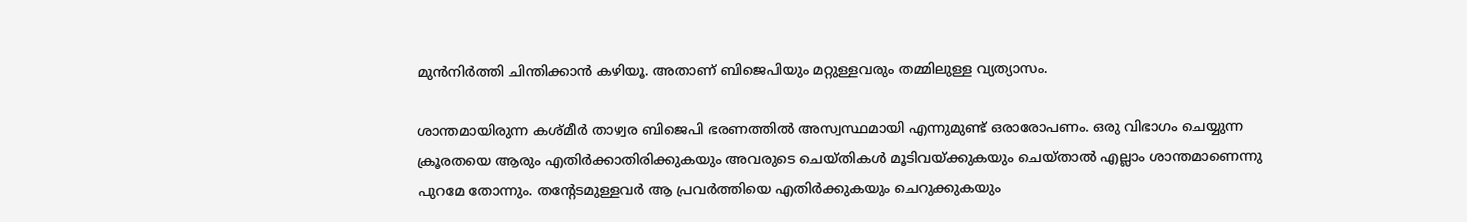മുന്‍നിര്‍ത്തി ചിന്തിക്കാന്‍ കഴിയൂ. അതാണ് ബിജെപിയും മറ്റുള്ളവരും തമ്മിലുള്ള വ്യത്യാസം.

ശാന്തമായിരുന്ന കശ്മീര്‍ താഴ്വര ബിജെപി ഭരണത്തില്‍ അസ്വസ്ഥമായി എന്നുമുണ്ട് ഒരാരോപണം. ഒരു വിഭാഗം ചെയ്യുന്ന ക്രൂരതയെ ആരും എതിര്‍ക്കാതിരിക്കുകയും അവരുടെ ചെയ്തികള്‍ മൂടിവയ്‌ക്കുകയും ചെയ്താല്‍ എല്ലാം ശാന്തമാണെന്നു പുറമേ തോന്നും. തന്റേടമുള്ളവര്‍ ആ പ്രവര്‍ത്തിയെ എതിര്‍ക്കുകയും ചെറുക്കുകയും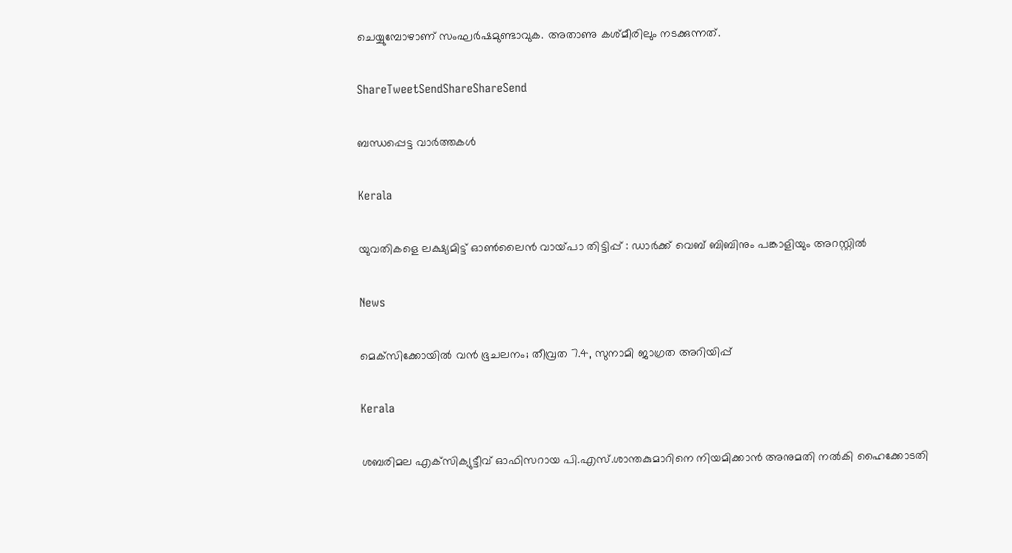ചെയ്യുമ്പോഴാണ് സംഘര്‍ഷമുണ്ടാവുക. അതാണു കശ്മീരിലും നടക്കുന്നത്.

ShareTweetSendShareShareSend

ബന്ധപ്പെട്ട വാര്‍ത്തകള്‍

Kerala

യുവതികളെ ലക്ഷ്യമിട്ട് ഓണ്‍ലൈന്‍ വായ്‌പാ തിട്ടിപ്പ് : ഡാര്‍ക്ക് വെബ് ബിബിനും പങ്കാളിയും അറസ്റ്റില്‍

News

മെക്‌സിക്കോയിൽ വൻ ഭൂചലനം; തീവ്രത 7.4, സുനാമി ജാഗ്രത അറിയിപ്പ്

Kerala

ശബരിമല എക്‌സിക്യുട്ടീവ് ഓഫിസറായ പി.എസ്.ശാന്തകുമാറിനെ നിയമിക്കാന്‍ അനുമതി നല്‍കി ഹൈക്കോടതി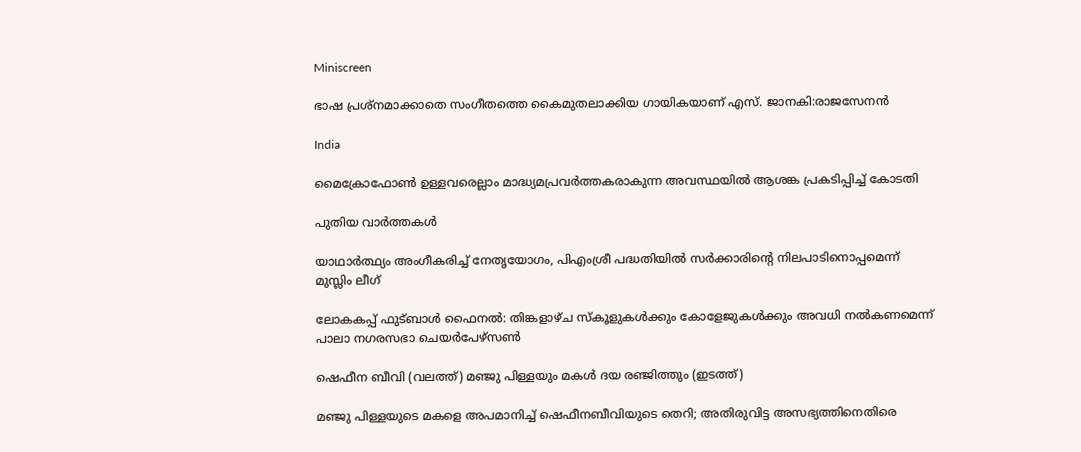Miniscreen

ഭാഷ പ്രശ്നമാക്കാതെ സംഗീതത്തെ കൈമുതലാക്കിയ ഗായികയാണ് എസ്. ജാനകി:രാജസേനൻ

India

മൈക്രോഫോണ്‍ ഉള്ളവരെല്ലാം മാദ്ധ്യമപ്രവര്‍ത്തകരാകുന്ന അവസ്ഥയില്‍ ആശങ്ക പ്രകടിപ്പിച്ച് കോടതി

പുതിയ വാര്‍ത്തകള്‍

യാഥാര്‍ത്ഥ്യം അംഗീകരിച്ച് നേതൃയോഗം, പിഎംശ്രീ പദ്ധതിയില്‍ സര്‍ക്കാരിന്റെ നിലപാടിനൊപ്പമെന്ന് മുസ്ലിം ലീഗ്

ലോകകപ്പ് ഫുട്ബാള്‍ ഫൈനല്‍: തിങ്കളാഴ്ച സ്‌കൂളുകള്‍ക്കും കോളേജുകള്‍ക്കും അവധി നല്‍കണമെന്ന് പാലാ നഗരസഭാ ചെയര്‍പേഴ്‌സണ്‍

ഷെഫീന ബീവി (വലത്ത്) മഞ്ജു പിള്ളയും മകള്‍ ദയ രഞ്ജിത്തും (ഇടത്ത്)

മ‌‌ഞ്ജു പിള്ളയുടെ മകളെ അപമാനിച്ച് ഷെഫീനബീവിയുടെ തെറി; അതിരുവിട്ട അസഭ്യത്തിനെതിരെ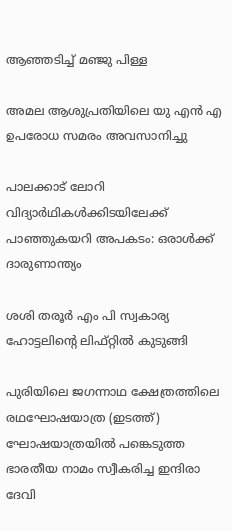ആഞ്ഞടിച്ച് മഞ്ജു പിള്ള

അമല ആശുപ്രതിയിലെ യു എന്‍ എ ഉപരോധ സമരം അവസാനിച്ചു

പാലക്കാട് ലോറി വിദ്യാര്‍ഥികള്‍ക്കിടയിലേക്ക് പാഞ്ഞുകയറി അപകടം: ഒരാള്‍ക്ക് ദാരുണാന്ത്യം

ശശി തരൂര്‍ എം പി സ്വകാര്യ ഹോട്ടലിന്റെ ലിഫ്റ്റില്‍ കുടുങ്ങി

പുരിയിലെ ജഗന്നാഥ ക്ഷേത്രത്തിലെ രഥഘോഷയാത്ര (ഇടത്ത്) ഘോഷയാത്രയില്‍ പങ്കെടുത്ത ഭാരതീയ നാമം സ്വീകരിച്ച ഇന്ദിരാ ദേവി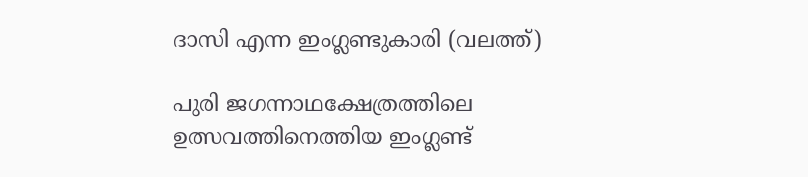ദാസി എന്ന ഇംഗ്ലണ്ടുകാരി (വലത്ത്)

പുരി ജഗന്നാഥക്ഷേത്രത്തിലെ ഉത്സവത്തിനെത്തിയ ഇംഗ്ലണ്ട്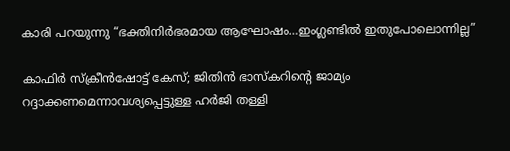കാരി പറയുന്നു “ഭക്തിനിര്‍ഭരമായ ആഘോഷം…ഇംഗ്ലണ്ടില്‍ ഇതുപോലൊന്നില്ല”

കാഫിര്‍ സ്ക്രീൻഷോട്ട് കേസ്; ജിതിൻ ഭാസ്കറിന്റെ ജാമ്യം റദ്ദാക്കണമെന്നാവശ്യപ്പെട്ടുള്ള ഹര്‍ജി തള്ളി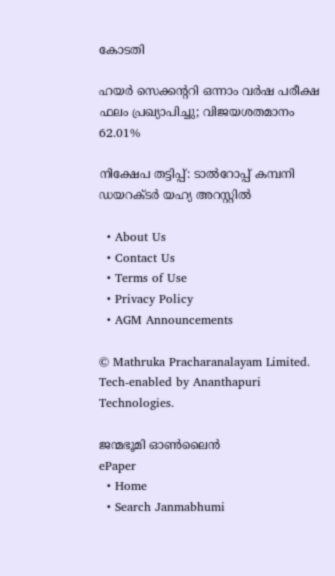കോടതി

ഹയർ സെക്കൻ്ററി ഒന്നാം വർഷ പരീക്ഷ ഫലം പ്രഖ്യാപിച്ചു; വിജയശതമാനം 62.01%

നിക്ഷേപ തട്ടിപ്പ്: ടാല്‍റോപ്പ് കമ്പനി ഡയറക്ടര്‍ യഹ്യ അറസ്റ്റില്‍

  • About Us
  • Contact Us
  • Terms of Use
  • Privacy Policy
  • AGM Announcements

© Mathruka Pracharanalayam Limited.
Tech-enabled by Ananthapuri Technologies.

ജന്മഭൂമി ഓണ്‍ലൈന്‍
ePaper
  • Home
  • Search Janmabhumi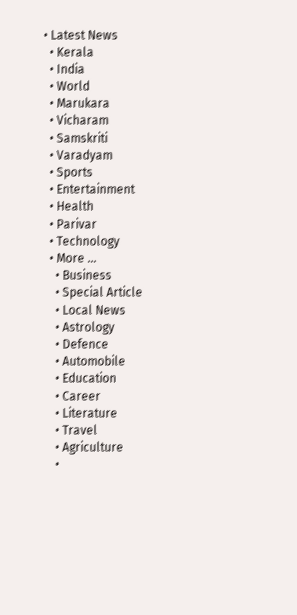• Latest News
  • Kerala
  • India
  • World
  • Marukara
  • Vicharam
  • Samskriti
  • Varadyam
  • Sports
  • Entertainment
  • Health
  • Parivar
  • Technology
  • More …
    • Business
    • Special Article
    • Local News
    • Astrology
    • Defence
    • Automobile
    • Education
    • Career
    • Literature
    • Travel
    • Agriculture
    •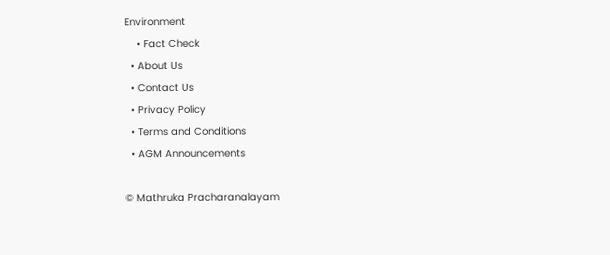Environment
    • Fact Check
  • About Us
  • Contact Us
  • Privacy Policy
  • Terms and Conditions
  • AGM Announcements

© Mathruka Pracharanalayam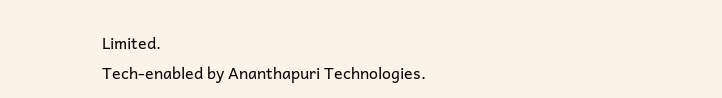Limited.
Tech-enabled by Ananthapuri Technologies.